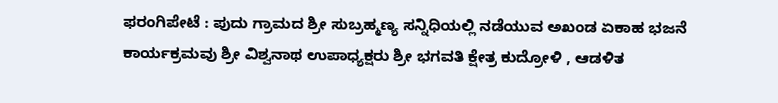ಫರಂಗಿಪೇಟೆ : ಪುದು ಗ್ರಾಮದ ಶ್ರೀ ಸುಬ್ರಹ್ಮಣ್ಯ ಸನ್ನಿಧಿಯಲ್ಲಿ ನಡೆಯುವ ಅಖಂಡ ಏಕಾಹ ಭಜನೆ ಕಾರ್ಯಕ್ರಮವು ಶ್ರೀ ವಿಶ್ವನಾಥ ಉಪಾಧ್ಯಕ್ಷರು ಶ್ರೀ ಭಗವತಿ ಕ್ಷೇತ್ರ ಕುದ್ರೋಳಿ , ಆಡಳಿತ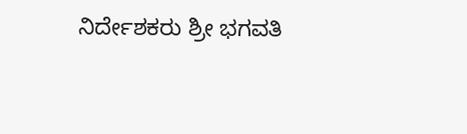ನಿರ್ದೇಶಕರು ಶ್ರೀ ಭಗವತಿ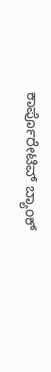ಕಾರ್ಪೊರೇಟಿವ್ ಬ್ಯಾಂಕ್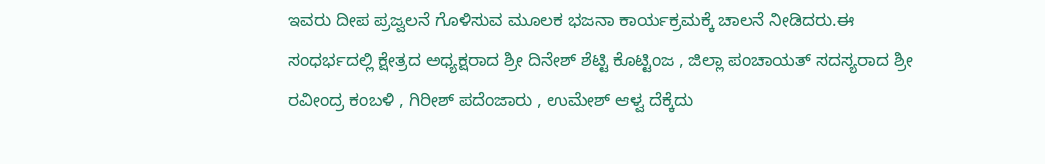ಇವರು ದೀಪ ಪ್ರಜ್ವಲನೆ ಗೊಳಿಸುವ ಮೂಲಕ ಭಜನಾ ಕಾರ್ಯಕ್ರಮಕ್ಕೆ ಚಾಲನೆ ನೀಡಿದರು.ಈ ಸಂಧರ್ಭದಲ್ಲಿ ಕ್ಷೇತ್ರದ ಅಧ್ಯಕ್ಷರಾದ ಶ್ರೀ ದಿನೇಶ್ ಶೆಟ್ಟಿ ಕೊಟ್ಟಿಂಜ , ಜಿಲ್ಲಾ ಪಂಚಾಯತ್ ಸದಸ್ಯರಾದ ಶ್ರೀ ರವೀಂದ್ರ ಕಂಬಳಿ , ಗಿರೀಶ್ ಪದೆಂಜಾರು , ಉಮೇಶ್ ಆಳ್ವ ದೆಕ್ಕೆದು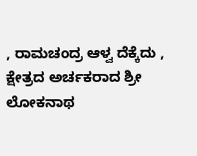, ರಾಮಚಂದ್ರ ಆಳ್ವ ದೆಕ್ಕೆದು , ಕ್ಷೇತ್ರದ ಅರ್ಚಕರಾದ ಶ್ರೀ ಲೋಕನಾಥ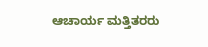ಆಚಾರ್ಯ ಮತ್ತಿತರರು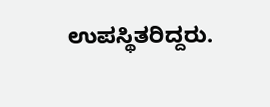ಉಪಸ್ಥಿತರಿದ್ದರು.